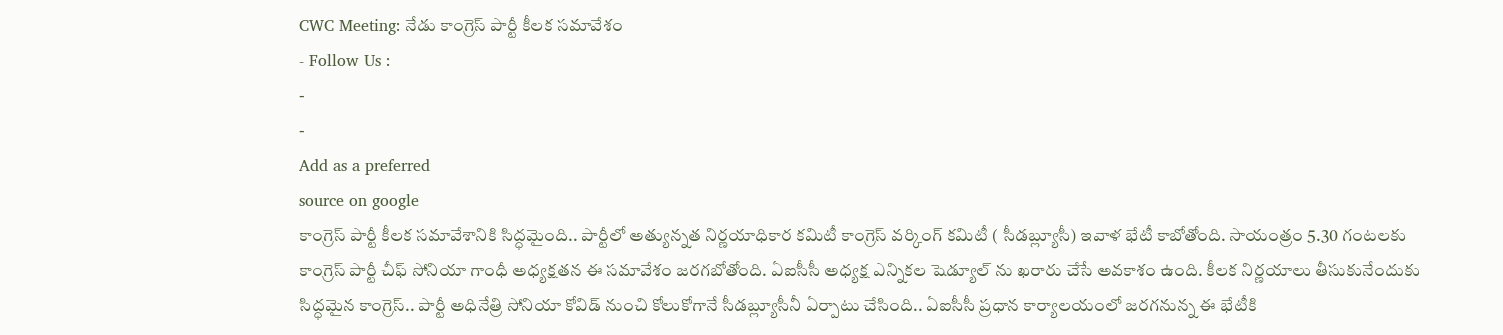CWC Meeting: నేడు కాంగ్రెస్ పార్టీ కీలక సమావేశం
- Follow Us :
-
-
Add as a preferred
source on google
కాంగ్రెస్ పార్టీ కీలక సమావేశానికి సిద్ధమైంది.. పార్టీలో అత్యున్నత నిర్ణయాధికార కమిటీ కాంగ్రెస్ వర్కింగ్ కమిటీ ( సీడబ్ల్యూసీ) ఇవాళ భేటీ కాబోతోంది. సాయంత్రం 5.30 గంటలకు కాంగ్రెస్ పార్టీ చీఫ్ సోనియా గాంధీ అధ్యక్షతన ఈ సమావేశం జరగబోతోంది. ఏఐసీసీ అధ్యక్ష ఎన్నికల షెడ్యూల్ ను ఖరారు చేసే అవకాశం ఉంది. కీలక నిర్ణయాలు తీసుకునేందుకు సిద్ధమైన కాంగ్రెస్.. పార్టీ అధినేత్రి సోనియా కోవిడ్ నుంచి కోలుకోగానే సీడబ్ల్యూసీనీ ఏర్పాటు చేసింది.. ఏఐసీసీ ప్రధాన కార్యాలయంలో జరగనున్న ఈ భేటీకి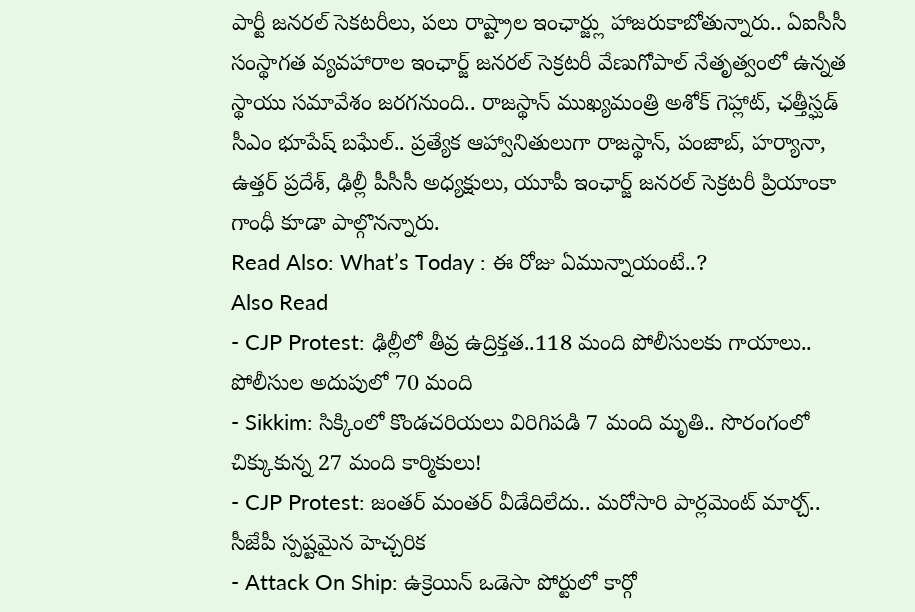పార్టీ జనరల్ సెకటరీలు, పలు రాష్ట్రాల ఇంఛార్జ్లు హాజరుకాబోతున్నారు.. ఏఐసీసీ సంస్థాగత వ్యవహారాల ఇంఛార్జ్ జనరల్ సెక్రటరీ వేణుగోపాల్ నేతృత్వంలో ఉన్నత స్థాయు సమావేశం జరగనుంది.. రాజస్థాన్ ముఖ్యమంత్రి అశోక్ గెహ్లాట్, ఛత్తీస్ఘడ్ సీఎం భూపేష్ బఘేల్.. ప్రత్యేక ఆహ్వానితులుగా రాజస్థాన్, పంజాబ్, హర్యానా, ఉత్తర్ ప్రదేశ్, ఢిల్లీ పీసీసీ అధ్యక్షులు, యూపీ ఇంఛార్జ్ జనరల్ సెక్రటరీ ప్రియాంకా గాంధీ కూడా పాల్గొనన్నారు.
Read Also: What’s Today : ఈ రోజు ఏమున్నాయంటే..?
Also Read
- CJP Protest: ఢిల్లీలో తీవ్ర ఉద్రిక్తత..118 మంది పోలీసులకు గాయాలు.. పోలీసుల అదుపులో 70 మంది
- Sikkim: సిక్కింలో కొండచరియలు విరిగిపడి 7 మంది మృతి.. సొరంగంలో చిక్కుకున్న 27 మంది కార్మికులు!
- CJP Protest: జంతర్ మంతర్ వీడేదిలేదు.. మరోసారి పార్లమెంట్ మార్చ్.. సీజేపీ స్పష్టమైన హెచ్చరిక
- Attack On Ship: ఉక్రెయిన్ ఒడెసా పోర్టులో కార్గో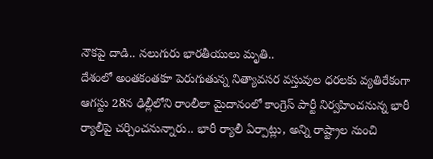నౌకపై దాడి.. నలుగురు భారతీయులు మృతి..
దేశంలో అంతకంతకూ పెరుగుతున్న నిత్యావసర వస్తువుల ధరలకు వ్యతిరేకంగా ఆగస్టు 28న ఢిల్లీలోని రాంలీలా మైదానంలో కాంగ్రెస్ పార్టీ నిర్వహించనున్న భారీ ర్యాలీపై చర్చించనున్నారు.. భారీ ర్యాలీ ఏర్పాట్లు, అన్ని రాష్ట్రాల నుంచి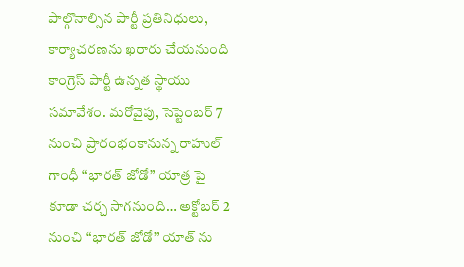పాల్గొనాల్సిన పార్టీ ప్రతినిధులు, కార్యాచరణను ఖరారు చేయనుంది కాంగ్రెస్ పార్టీ ఉన్నత స్థాయు సమావేశం. మరోవైపు, సెప్టెంబర్ 7 నుంచి ప్రారంభంకానున్న రాహుల్ గాంధీ “భారత్ జోడో” యాత్ర పై కూడా చర్చ సాగనుంది… అక్టోబర్ 2 నుంచి “భారత్ జోడో” యాత్ ను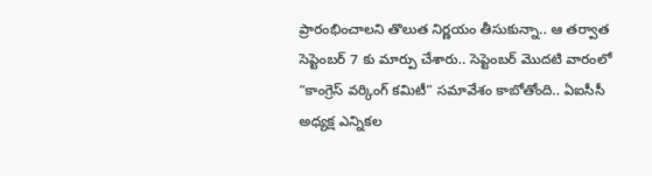ప్రారంభించాలని తొలుత నిర్ణయం తీసుకున్నా.. ఆ తర్వాత సెప్టెంబర్ 7 కు మార్పు చేశారు.. సెప్టెంబర్ మొదటి వారంలో “కాంగ్రెస్ వర్కింగ్ కమిటీ” సమావేశం కాబోతోంది.. ఏఐసీసీ అధ్యక్ష ఎన్నికల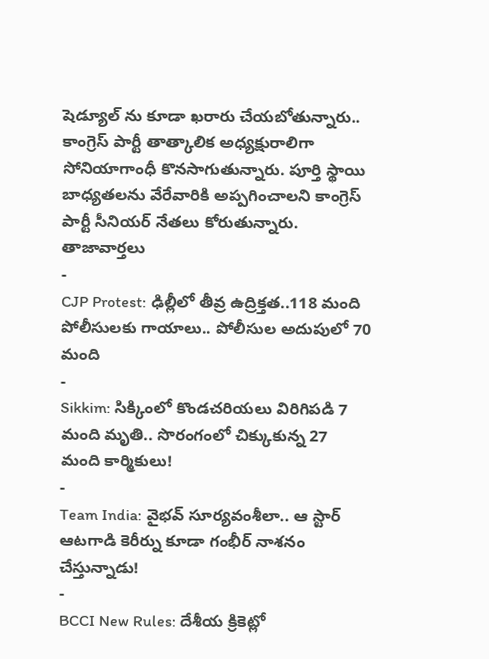షెడ్యూల్ ను కూడా ఖరారు చేయబోతున్నారు.. కాంగ్రెస్ పార్టీ తాత్కాలిక అధ్యక్షురాలిగా సోనియాగాంధీ కొనసాగుతున్నారు. పూర్తి స్థాయి బాధ్యతలను వేరేవారికి అప్పగించాలని కాంగ్రెస్ పార్టీ సీనియర్ నేతలు కోరుతున్నారు.
తాజావార్తలు
-
CJP Protest: ఢిల్లీలో తీవ్ర ఉద్రిక్తత..118 మంది పోలీసులకు గాయాలు.. పోలీసుల అదుపులో 70 మంది
-
Sikkim: సిక్కింలో కొండచరియలు విరిగిపడి 7 మంది మృతి.. సొరంగంలో చిక్కుకున్న 27 మంది కార్మికులు!
-
Team India: వైభవ్ సూర్యవంశీలా.. ఆ స్టార్ ఆటగాడి కెరీర్ను కూడా గంభీర్ నాశనం చేస్తున్నాడు!
-
BCCI New Rules: దేశీయ క్రికెట్లో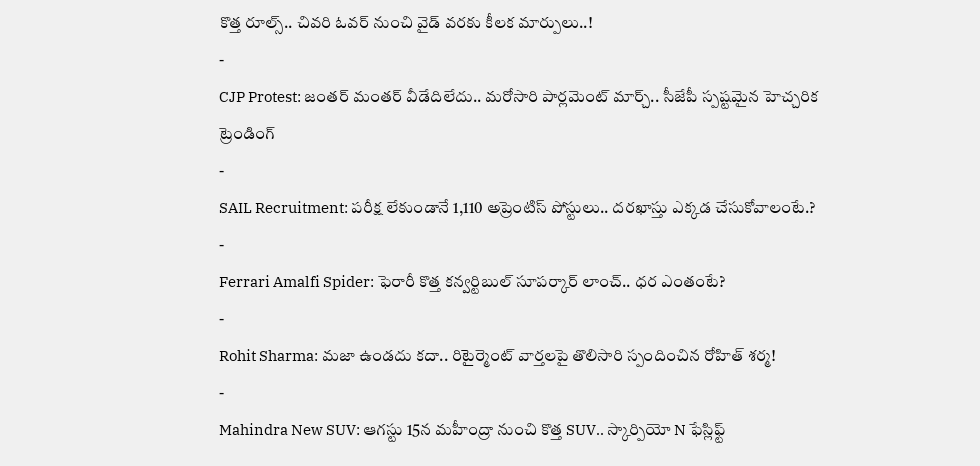కొత్త రూల్స్.. చివరి ఓవర్ నుంచి వైడ్ వరకు కీలక మార్పులు..!
-
CJP Protest: జంతర్ మంతర్ వీడేదిలేదు.. మరోసారి పార్లమెంట్ మార్చ్.. సీజేపీ స్పష్టమైన హెచ్చరిక
ట్రెండింగ్
-
SAIL Recruitment: పరీక్ష లేకుండానే 1,110 అప్రెంటిస్ పోస్టులు.. దరఖాస్తు ఎక్కడ చేసుకోవాలంటే.?
-
Ferrari Amalfi Spider: ఫెరారీ కొత్త కన్వర్టిబుల్ సూపర్కార్ లాంచ్.. ధర ఎంతంటే?
-
Rohit Sharma: మజా ఉండదు కదా.. రిటైర్మెంట్ వార్తలపై తొలిసారి స్పందించిన రోహిత్ శర్మ!
-
Mahindra New SUV: ఆగస్టు 15న మహీంద్రా నుంచి కొత్త SUV.. స్కార్పియో N ఫేస్లిఫ్ట్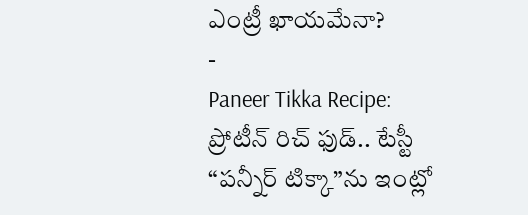ఎంట్రీ ఖాయమేనా?
-
Paneer Tikka Recipe: ప్రోటీన్ రిచ్ ఫుడ్.. టేస్టీ “పన్నీర్ టిక్కా”ను ఇంట్లో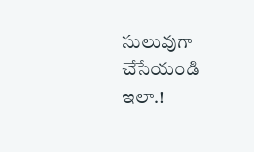సులువుగా చేసేయండి ఇలా.!